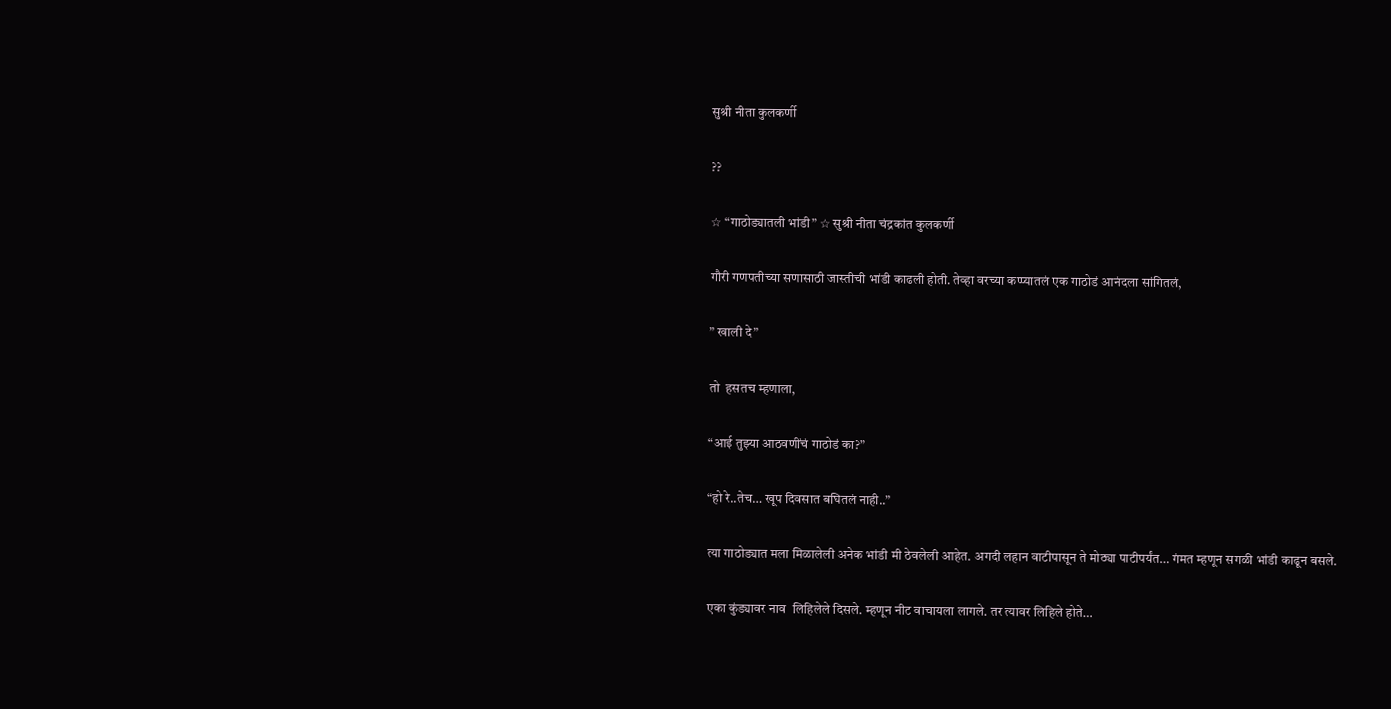सुश्री नीता कुलकर्णी

??

☆ “गाठोड्यातली भांडी” ☆ सुश्री नीता चंद्रकांत कुलकर्णी

गौरी गणपतीच्या सणासाठी जास्तीची भांडी काढली होती. तेव्हा वरच्या कप्प्यातलं एक गाठोडं आनंदला सांगितलं,

” खाली दे”

तो  हसतच म्हणाला,

“आई तुझ्या आठवणींचं गाठोडं का?”

“हो रे..तेच… खूप दिवसात बघितलं नाही..”

त्या गाठोड्यात मला मिळालेली अनेक भांडी मी ठेवलेली आहेत. अगदी लहान वाटीपासून ते मोठ्या पाटीपर्यंत… गंमत म्हणून सगळी भांडी काढून बसले.

एका कुंड्यावर नाव  लिहिलेले दिसले. म्हणून नीट वाचायला लागले. तर त्यावर लिहिले होते…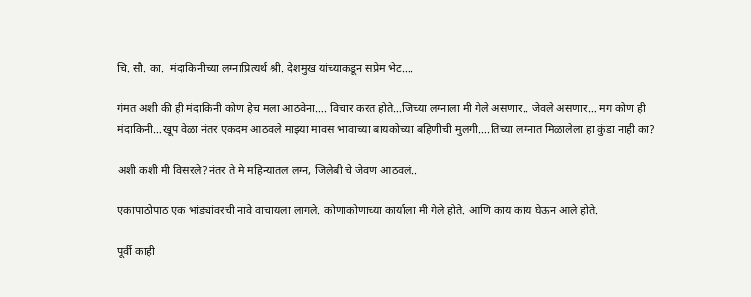चि. सौ. का.  मंदाकिनीच्या लग्नाप्रित्यर्थ श्री. देशमुख यांच्याकडून सप्रेम भेट….

गंमत अशी की ही मंदाकिनी कोण हेच मला आठवेना…. विचार करत होते…जिच्या लग्नाला मी गेले असणार.. जेवले असणार… मग कोण ही मंदाकिनी…खूप वेळा नंतर एकदम आठवले माझ्या मावस भावाच्या बायकोच्या बहिणीची मुलगी….तिच्या लग्नात मिळालेला हा कुंडा नाही का?

अशी कशी मी विसरले?नंतर ते मे महिन्यातल लग्न, जिलेबी चे जेवण आठवलं..

एकापाठोपाठ एक भांड्यांवरची नावे वाचायला लागले. कोणाकोणाच्या कार्याला मी गेले होते. आणि काय काय घेऊन आले होते.

पूर्वी काही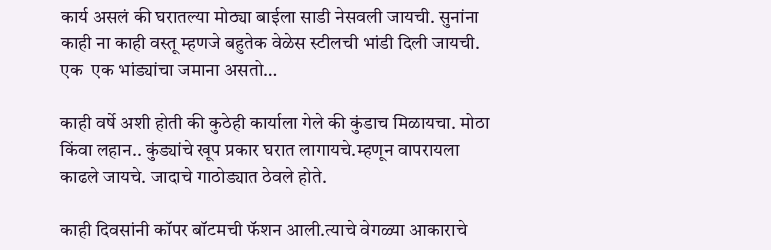कार्य असलं की घरातल्या मोठ्या बाईला साडी नेसवली जायची. सुनांना काही ना काही वस्तू म्हणजे बहुतेक वेळेस स्टीलची भांडी दिली जायची.  एक  एक भांड्यांचा जमाना असतो…

काही वर्षे अशी होती की कुठेही कार्याला गेले की कुंडाच मिळायचा. मोठा किंवा लहान.. कुंड्यांचे खूप प्रकार घरात लागायचे.म्हणून वापरायला काढले जायचे. जादाचे गाठोड्यात ठेवले होते.

काही दिवसांनी कॉपर बॉटमची फॅशन आली.त्याचे वेगळ्या आकाराचे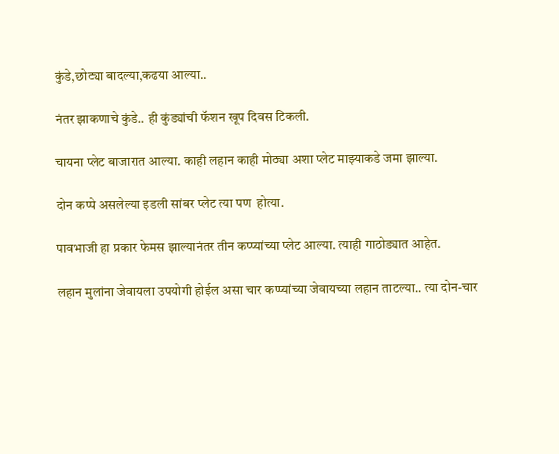कुंडे,छोट्या बादल्या,कढया आल्या..

नंतर झाकणाचे कुंडे.. ही कुंड्यांची फॅशन खूप दिवस टिकली.

चायना प्लेट बाजारात आल्या. काही लहान काही मोठ्या अशा प्लेट माझ्याकडे जमा झाल्या.

दोन कप्पे असलेल्या इडली सांबर प्लेट त्या पण  होत्या.

पावभाजी हा प्रकार फेमस झाल्यानंतर तीन कप्प्यांच्या प्लेट आल्या. त्याही गाठोड्यात आहेत.

लहान मुलांना जेवायला उपयोगी होईल असा चार कप्प्यांच्या जेवायच्या लहान ताटल्या.. त्या दोन-चार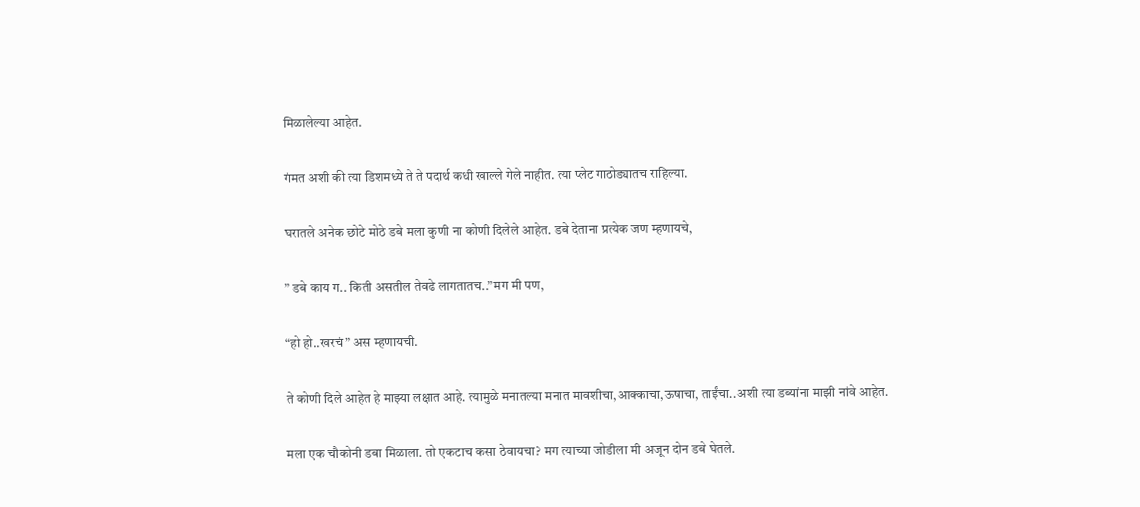मिळालेल्या आहेत.

गंमत अशी की त्या डिशमध्ये ते ते पदार्थ कधी खाल्ले गेले नाहीत. त्या प्लेट गाठोड्यातच राहिल्या.

घरातले अनेक छोटे मोठे डबे मला कुणी ना कोणी दिलेले आहेत. डबे देताना प्रत्येक जण म्हणायचे,

” डबे काय ग.. किती असतील तेवढे लागतातच..”मग मी पण,

“हो हो..खरचं” अस म्हणायची.

ते कोणी दिले आहेत हे माझ्या लक्षात आहे. त्यामुळे मनातल्या मनात मावशीचा,आक्काचा,ऊषाचा, ताईंचा..अशी त्या डब्यांना माझी नांवे आहेत.

मला एक चौकोनी डबा मिळाला. तो एकटाच कसा ठेवायचा? मग त्याच्या जोडीला मी अजून दोन डबे घेतले.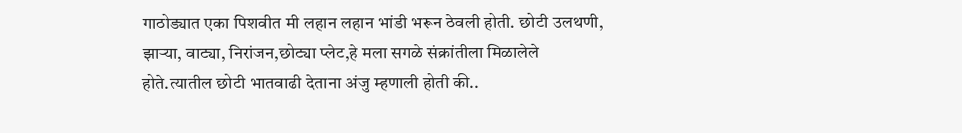गाठोड्यात एका पिशवीत मी लहान लहान भांडी भरून ठेवली होती. छोटी उलथणी, झाऱ्या, वाट्या, निरांजन,छोट्या प्लेट,हे मला सगळे संक्रांतीला मिळालेले होते.त्यातील छोटी भातवाढी देताना अंजु म्हणाली होती की..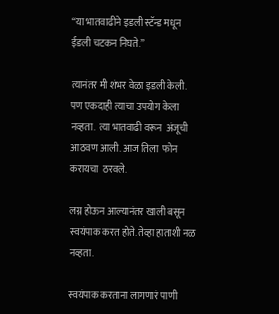“या भातवाढीने इडली स्टॅन्ड मधून ईडली चटकन निघते.”

त्यानंतर मी शंभर वेळा इडली केली. पण एकदाही त्याचा उपयोग केला नव्हता.  त्या भातवाढी वरून  अंजूची आठवण आली. आज तिला  फोन करायचा  ठरवले.

लग्न होऊन आल्यानंतर खाली बसून स्वयंपाक करत होते. तेव्हा हाताशी नळ नव्हता.

स्वयंपाक करताना लागणारं पाणी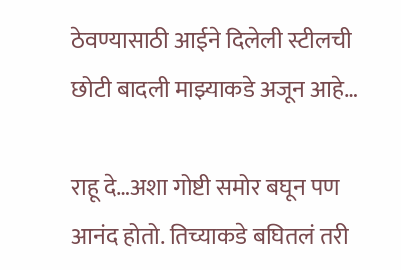ठेवण्यासाठी आईने दिलेली स्टीलची छोटी बादली माझ्याकडे अजून आहे…

राहू दे…अशा गोष्टी समोर बघून पण  आनंद होतो. तिच्याकडे बघितलं तरी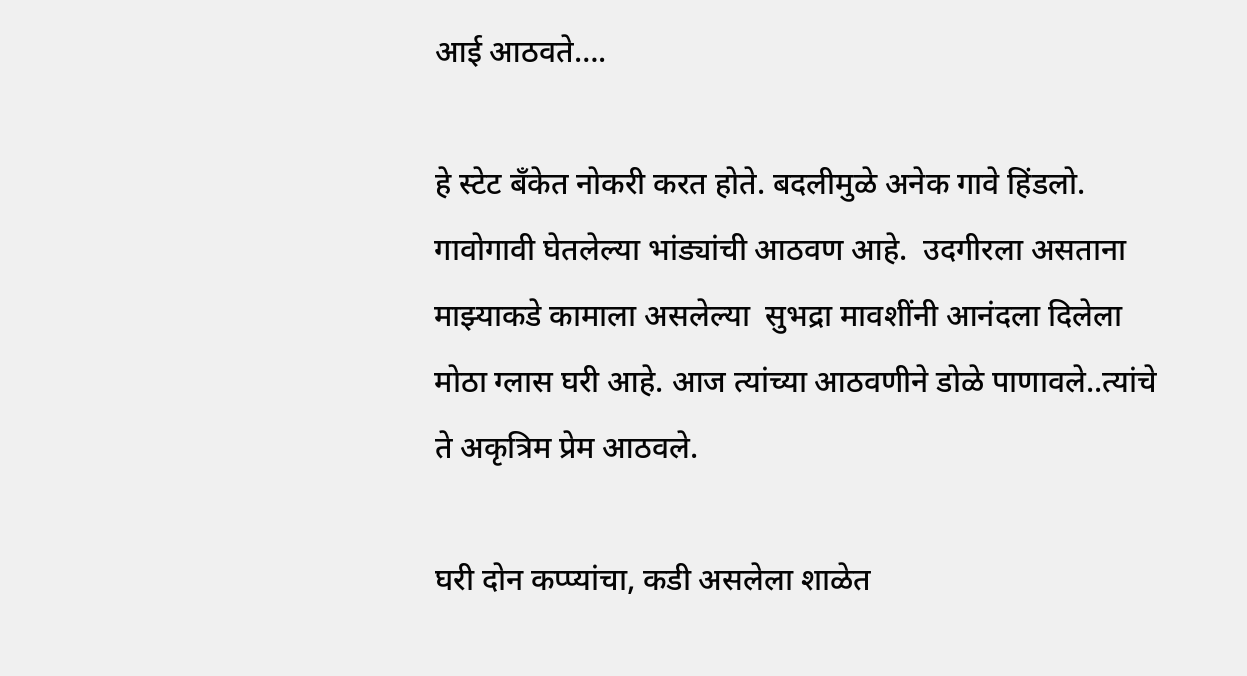आई आठवते….

हे स्टेट बँकेत नोकरी करत होते. बदलीमुळे अनेक गावे हिंडलो. गावोगावी घेतलेल्या भांड्यांची आठवण आहे.  उदगीरला असताना माझ्याकडे कामाला असलेल्या  सुभद्रा मावशींनी आनंदला दिलेला मोठा ग्लास घरी आहे. आज त्यांच्या आठवणीने डोळे पाणावले..त्यांचे ते अकृत्रिम प्रेम आठवले.

घरी दोन कप्प्यांचा, कडी असलेला शाळेत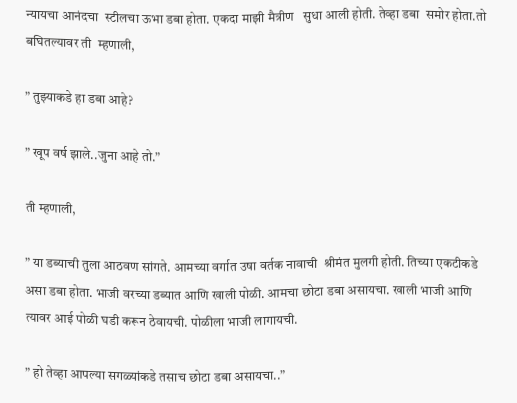न्यायचा आनंदचा  स्टीलचा ऊभा डबा होता. एकदा माझी मैत्रीण   सुधा आली होती. तेव्हा डबा  समोर होता.तो बघितल्यावर ती  म्हणाली,

” तुझ्याकडे हा डबा आहे?

” खूप वर्ष झाले..जुना आहे तो.”

ती म्हणाली,

” या डब्याची तुला आठवण सांगते. आमच्या वर्गात उषा वर्तक नावाची  श्रीमंत मुलगी होती. तिच्या एकटीकडे असा डबा होता. भाजी वरच्या डब्यात आणि खाली पोळी. आमचा छोटा डबा असायचा. खाली भाजी आणि त्यावर आई पोळी घडी करून ठेवायची. पोळीला भाजी लागायची.

” हो तेव्हा आपल्या सगळ्यांकडे तसाच छोटा डबा असायचा..”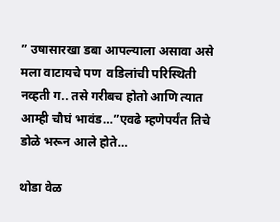” उषासारखा डबा आपल्याला असावा असे मला वाटायचे पण  वडिलांची परिस्थिती नव्हती ग.. तसे गरीबच होतो आणि त्यात आम्ही चौघं भावंड…”एवढे म्हणेपर्यंत तिचे डोळे भरून आले होते…

थोडा वेळ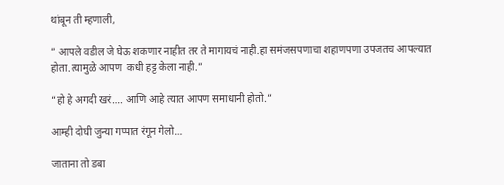थांबून ती म्हणाली,

” आपले वडील जे घेऊ शकणार नाहीत तर ते मागायचं नाही.हा समंजसपणाचा शहाणपणा उपजतच आपल्यात होता.त्यामुळे आपण  कधी हट्ट केला नाही.”

“हो हे अगदी खरं…. आणि आहे त्यात आपण समाधानी होतो.”

आम्ही दोघी जुन्या गप्पात रंगून गेलो…

जाताना तो डबा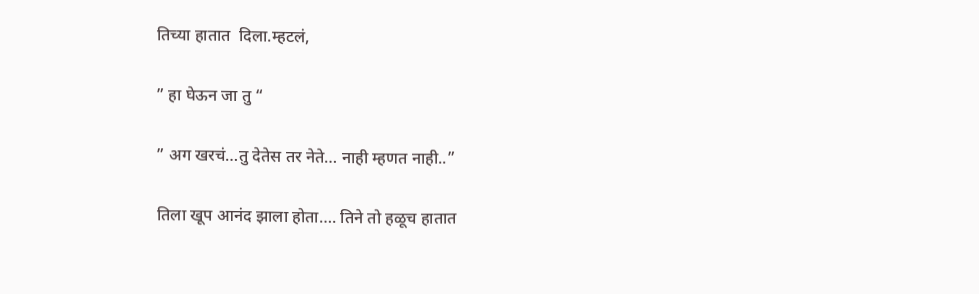तिच्या हातात  दिला.म्हटलं,

” हा घेऊन जा तु “

” अग खरचं…तु देतेस तर नेते… नाही म्हणत नाही..”

तिला खूप आनंद झाला होता…. तिने तो हळूच हातात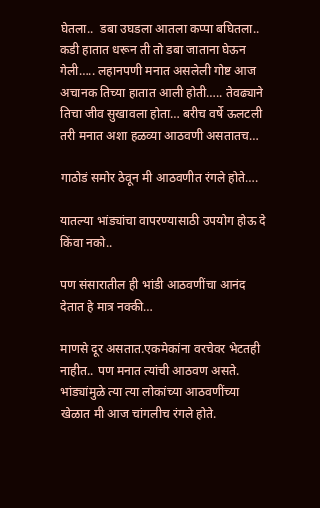घेतला..  डबा उघडला आतला कप्पा बघितला..  कडी हातात धरून ती तो डबा जाताना घेऊन गेली….. लहानपणी मनात असलेली गोष्ट आज अचानक तिच्या हातात आली होती….. तेवढ्याने तिचा जीव सुखावला होता… बरीच वर्षे ऊलटली तरी मनात अशा हळव्या आठवणी असतातच…

गाठोडं समोर ठेवून मी आठवणीत रंगले होते….

यातल्या भांड्यांचा वापरण्यासाठी उपयोग होऊ दे किंवा नको..

पण संसारातील ही भांडी आठवणींचा आनंद देतात हे मात्र नक्की…

माणसे दूर असतात.एकमेकांना वरचेवर भेटतही नाहीत.. पण मनात त्यांची आठवण असते. भांड्यांमुळे त्या त्या लोकांच्या आठवणींच्या खेळात मी आज चांगलीच रंगले होते.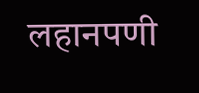लहानपणी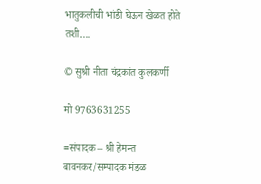भातुकलीची भांडी घेऊन खेळत होते तशी….

© सुश्री नीता चंद्रकांत कुलकर्णी

मो 9763631255

≈संपादक – श्री हेमन्त बावनकर/सम्पादक मंडळ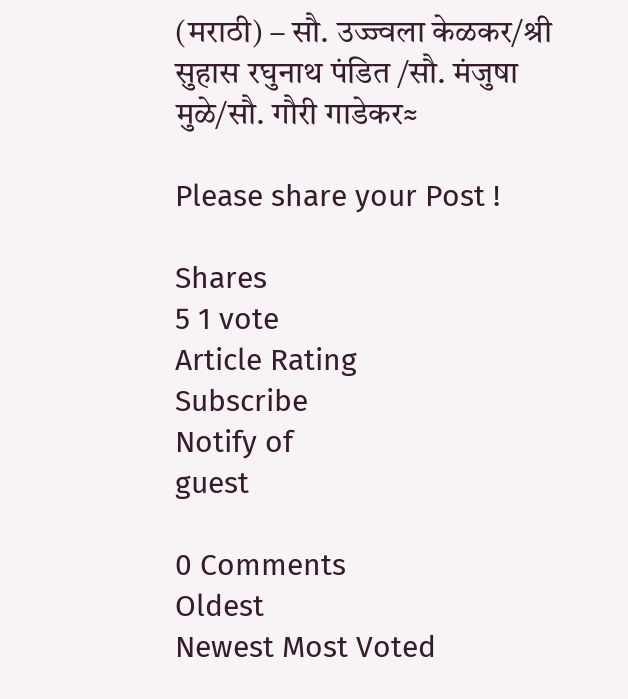(मराठी) – सौ. उज्ज्वला केळकर/श्री सुहास रघुनाथ पंडित /सौ. मंजुषा मुळे/सौ. गौरी गाडेकर≈

Please share your Post !

Shares
5 1 vote
Article Rating
Subscribe
Notify of
guest

0 Comments
Oldest
Newest Most Voted